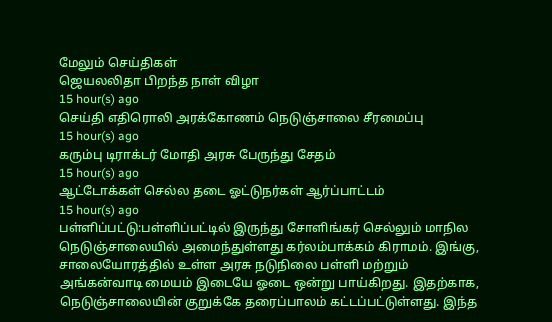மேலும் செய்திகள்
ஜெயலலிதா பிறந்த நாள் விழா
15 hour(s) ago
செய்தி எதிரொலி அரக்கோணம் நெடுஞ்சாலை சீரமைப்பு
15 hour(s) ago
கரும்பு டிராக்டர் மோதி அரசு பேருந்து சேதம்
15 hour(s) ago
ஆட்டோக்கள் செல்ல தடை ஓட்டுநர்கள் ஆர்ப்பாட்டம்
15 hour(s) ago
பள்ளிப்பட்டு:பள்ளிப்பட்டில் இருந்து சோளிங்கர் செல்லும் மாநில நெடுஞ்சாலையில் அமைந்துள்ளது கர்லம்பாக்கம் கிராமம். இங்கு, சாலையோரத்தில் உள்ள அரசு நடுநிலை பள்ளி மற்றும் அங்கன்வாடி மையம் இடையே ஓடை ஒன்று பாய்கிறது. இதற்காக, நெடுஞ்சாலையின் குறுக்கே தரைப்பாலம் கட்டப்பட்டுள்ளது. இந்த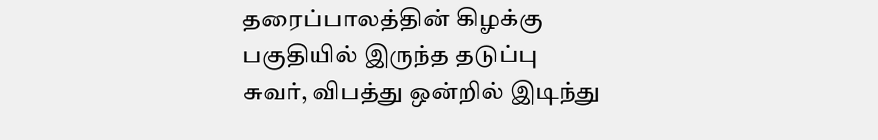தரைப்பாலத்தின் கிழக்கு பகுதியில் இருந்த தடுப்பு சுவர், விபத்து ஒன்றில் இடிந்து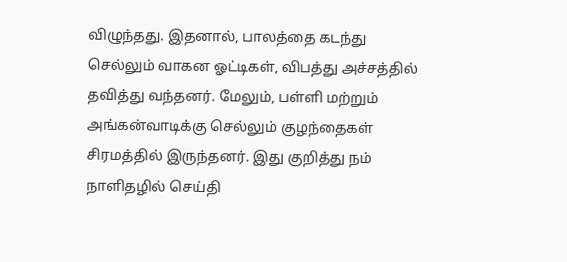விழுந்தது. இதனால், பாலத்தை கடந்து செல்லும் வாகன ஓட்டிகள், விபத்து அச்சத்தில் தவித்து வந்தனர். மேலும், பள்ளி மற்றும் அங்கன்வாடிக்கு செல்லும் குழந்தைகள் சிரமத்தில் இருந்தனர். இது குறித்து நம் நாளிதழில் செய்தி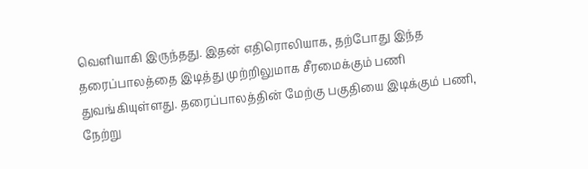வெளியாகி இருந்தது. இதன் எதிரொலியாக, தற்போது இந்த தரைப்பாலத்தை இடித்து முற்றிலுமாக சீரமைக்கும் பணி துவங்கியுள்ளது. தரைப்பாலத்தின் மேற்கு பகுதியை இடிக்கும் பணி, நேற்று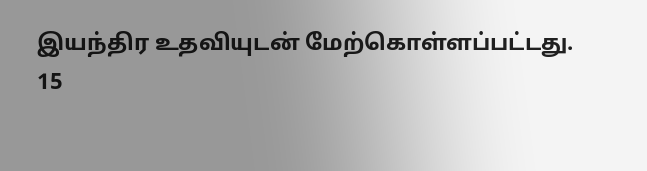இயந்திர உதவியுடன் மேற்கொள்ளப்பட்டது.
15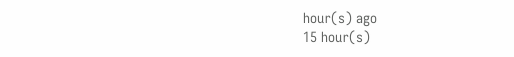hour(s) ago
15 hour(s)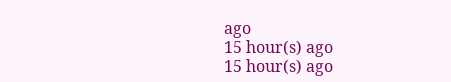ago
15 hour(s) ago
15 hour(s) ago